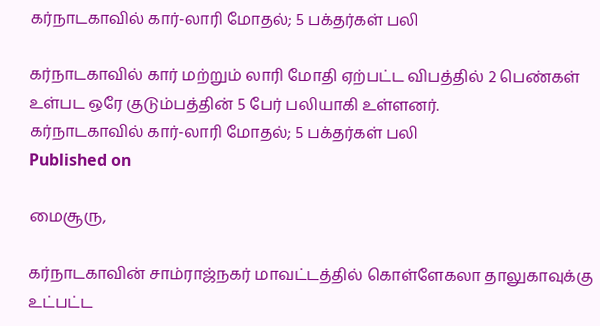கர்நாடகாவில் கார்-லாரி மோதல்; 5 பக்தர்கள் பலி

கர்நாடகாவில் கார் மற்றும் லாரி மோதி ஏற்பட்ட விபத்தில் 2 பெண்கள் உள்பட ஒரே குடும்பத்தின் 5 பேர் பலியாகி உள்ளனர்.
கர்நாடகாவில் கார்-லாரி மோதல்; 5 பக்தர்கள் பலி
Published on

மைசூரு,

கர்நாடகாவின் சாம்ராஜ்நகர் மாவட்டத்தில் கொள்ளேகலா தாலுகாவுக்கு உட்பட்ட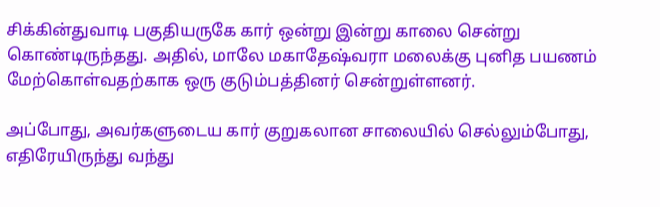சிக்கின்துவாடி பகுதியருகே கார் ஒன்று இன்று காலை சென்று கொண்டிருந்தது. அதில், மாலே மகாதேஷ்வரா மலைக்கு புனித பயணம் மேற்கொள்வதற்காக ஒரு குடும்பத்தினர் சென்றுள்ளனர்.

அப்போது, அவர்களுடைய கார் குறுகலான சாலையில் செல்லும்போது, எதிரேயிருந்து வந்து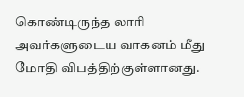கொண்டிருந்த லாரி அவர்களுடைய வாகனம் மீது மோதி விபத்திற்குள்ளானது.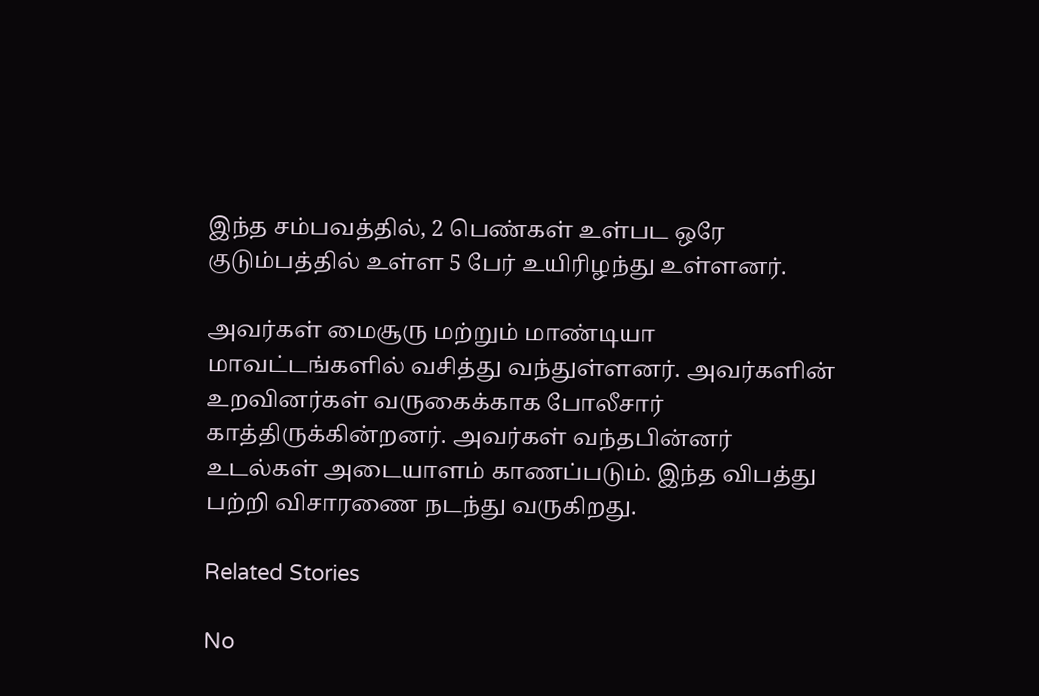இந்த சம்பவத்தில், 2 பெண்கள் உள்பட ஒரே குடும்பத்தில் உள்ள 5 பேர் உயிரிழந்து உள்ளனர்.

அவர்கள் மைசூரு மற்றும் மாண்டியா மாவட்டங்களில் வசித்து வந்துள்ளனர். அவர்களின் உறவினர்கள் வருகைக்காக போலீசார் காத்திருக்கின்றனர். அவர்கள் வந்தபின்னர் உடல்கள் அடையாளம் காணப்படும். இந்த விபத்து பற்றி விசாரணை நடந்து வருகிறது.

Related Stories

No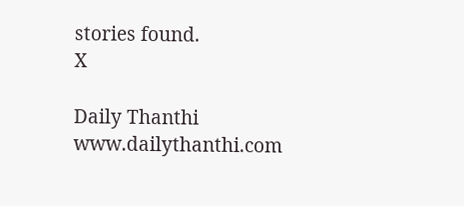stories found.
X

Daily Thanthi
www.dailythanthi.com